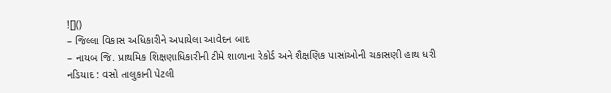![]()
– જિલ્લા વિકાસ અધિકારીને અપાયેલા આવેદન બાદ
– નાયબ જિ. પ્રાથમિક શિક્ષણાધિકારીની ટીમે શાળાના રેકોર્ડ અને શૈક્ષણિક પાસાંઓની ચકાસણી હાથ ધરી
નડિયાદ : વસો તાલુકાની પેટલી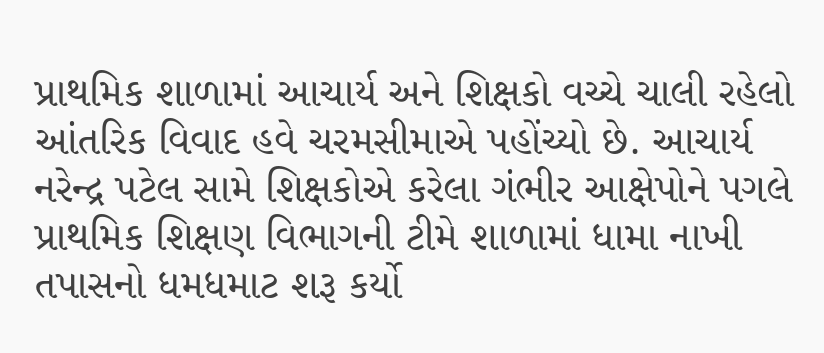પ્રાથમિક શાળામાં આચાર્ય અને શિક્ષકો વચ્ચે ચાલી રહેલો આંતરિક વિવાદ હવે ચરમસીમાએ પહોંચ્યો છે. આચાર્ય નરેન્દ્ર પટેલ સામે શિક્ષકોએ કરેલા ગંભીર આક્ષેપોને પગલે પ્રાથમિક શિક્ષણ વિભાગની ટીમે શાળામાં ધામા નાખી તપાસનો ધમધમાટ શરૂ કર્યો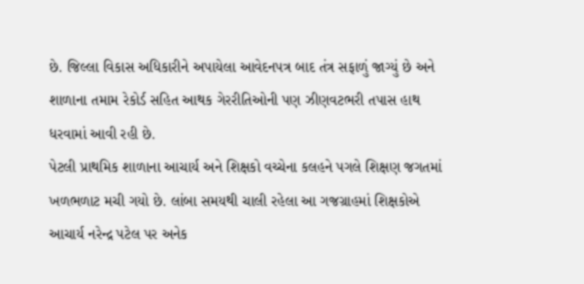છે. જિલ્લા વિકાસ અધિકારીને અપાયેલા આવેદનપત્ર બાદ તંત્ર સફાળું જાગ્યું છે અને શાળાના તમામ રેકોર્ડ સહિત આથક ગેરરીતિઓની પણ ઝીણવટભરી તપાસ હાથ ધરવામાં આવી રહી છે.
પેટલી પ્રાથમિક શાળાના આચાર્ય અને શિક્ષકો વચ્ચેના કલહને પગલે શિક્ષણ જગતમાં ખળભળાટ મચી ગયો છે. લાંબા સમયથી ચાલી રહેલા આ ગજગ્રાહમાં શિક્ષકોએ આચાર્ય નરેન્દ્ર પટેલ પર અનેક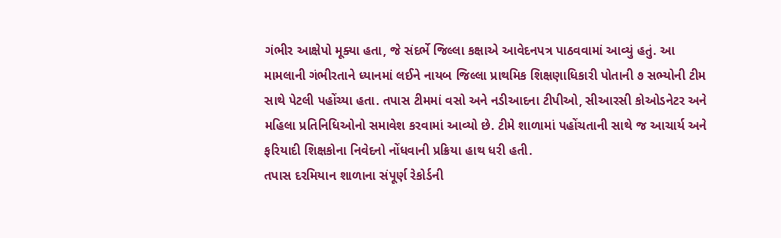ગંભીર આક્ષેપો મૂક્યા હતા, જે સંદર્ભે જિલ્લા કક્ષાએ આવેદનપત્ર પાઠવવામાં આવ્યું હતું. આ મામલાની ગંભીરતાને ધ્યાનમાં લઈને નાયબ જિલ્લા પ્રાથમિક શિક્ષણાધિકારી પોતાની ૭ સભ્યોની ટીમ સાથે પેટલી પહોંચ્યા હતા. તપાસ ટીમમાં વસો અને નડીઆદના ટીપીઓ, સીઆરસી કોઓડનેટર અને મહિલા પ્રતિનિધિઓનો સમાવેશ કરવામાં આવ્યો છે. ટીમે શાળામાં પહોંચતાની સાથે જ આચાર્ય અને ફરિયાદી શિક્ષકોના નિવેદનો નોંધવાની પ્રક્રિયા હાથ ધરી હતી.
તપાસ દરમિયાન શાળાના સંપૂર્ણ રેકોર્ડની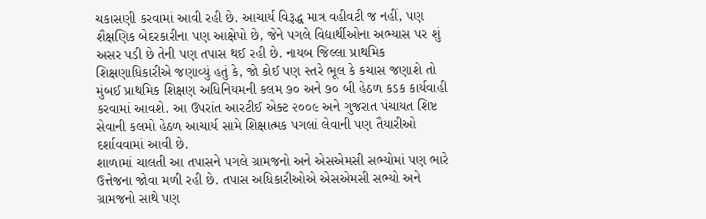ચકાસણી કરવામાં આવી રહી છે. આચાર્ય વિરૂદ્ધ માત્ર વહીવટી જ નહીં, પણ શૈક્ષણિક બેદરકારીના પણ આક્ષેપો છે, જેને પગલે વિદ્યાર્થીઓના અભ્યાસ પર શું અસર પડી છે તેની પણ તપાસ થઈ રહી છે. નાયબ જિલ્લા પ્રાથમિક શિક્ષણાધિકારીએ જણાવ્યું હતું કે, જો કોઈ પણ સ્તરે ભૂલ કે કચાસ જણાશે તો મુંબઈ પ્રાથમિક શિક્ષણ અધિનિયમની કલમ ૭૦ અને ૭૦ બી હેઠળ કડક કાર્યવાહી કરવામાં આવશે. આ ઉપરાંત આરટીઈ એક્ટ ૨૦૦૯ અને ગુજરાત પંચાયત શિષ્ટ સેવાની કલમો હેઠળ આચાર્ય સામે શિક્ષાત્મક પગલાં લેવાની પણ તૈયારીઓ દર્શાવવામાં આવી છે.
શાળામાં ચાલતી આ તપાસને પગલે ગ્રામજનો અને એસએમસી સભ્યોમાં પણ ભારે ઉત્તેજના જોવા મળી રહી છે. તપાસ અધિકારીઓએ એસએમસી સભ્યો અને ગ્રામજનો સાથે પણ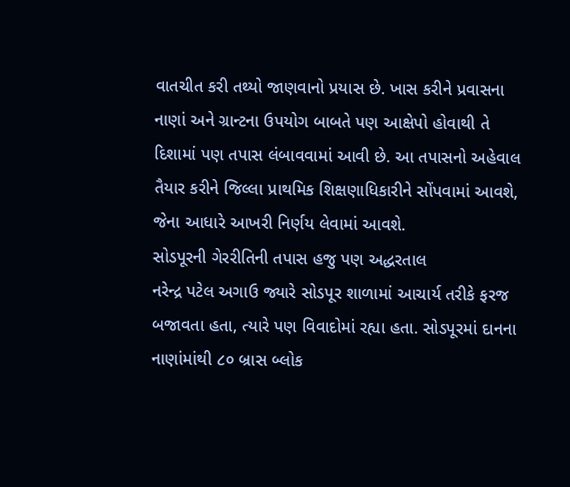વાતચીત કરી તથ્યો જાણવાનો પ્રયાસ છે. ખાસ કરીને પ્રવાસના નાણાં અને ગ્રાન્ટના ઉપયોગ બાબતે પણ આક્ષેપો હોવાથી તે દિશામાં પણ તપાસ લંબાવવામાં આવી છે. આ તપાસનો અહેવાલ તૈયાર કરીને જિલ્લા પ્રાથમિક શિક્ષણાધિકારીને સોંપવામાં આવશે, જેના આધારે આખરી નિર્ણય લેવામાં આવશે.
સોડપૂરની ગેરરીતિની તપાસ હજુ પણ અદ્ધરતાલ
નરેન્દ્ર પટેલ અગાઉ જ્યારે સોડપૂર શાળામાં આચાર્ય તરીકે ફરજ બજાવતા હતા, ત્યારે પણ વિવાદોમાં રહ્યા હતા. સોડપૂરમાં દાનના નાણાંમાંથી ૮૦ બ્રાસ બ્લોક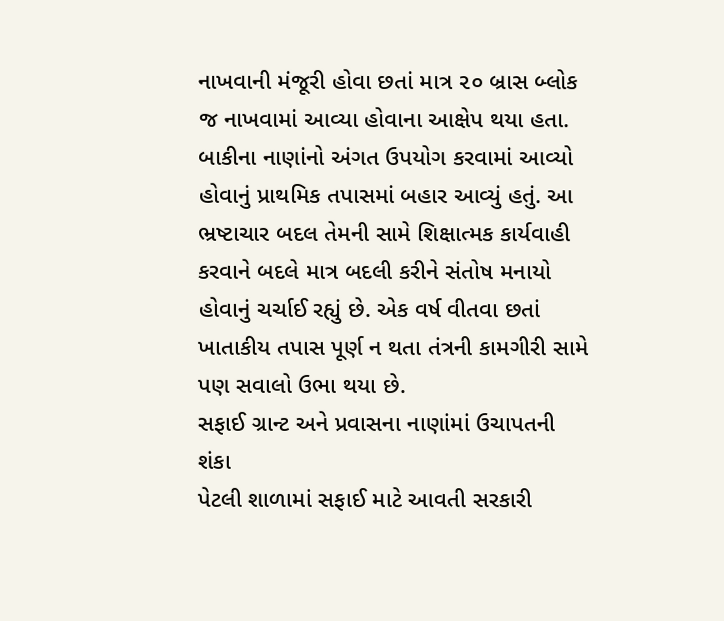નાખવાની મંજૂરી હોવા છતાં માત્ર ૨૦ બ્રાસ બ્લોક જ નાખવામાં આવ્યા હોવાના આક્ષેપ થયા હતા. બાકીના નાણાંનો અંગત ઉપયોગ કરવામાં આવ્યો હોવાનું પ્રાથમિક તપાસમાં બહાર આવ્યું હતું. આ ભ્રષ્ટાચાર બદલ તેમની સામે શિક્ષાત્મક કાર્યવાહી કરવાને બદલે માત્ર બદલી કરીને સંતોષ મનાયો હોવાનું ચર્ચાઈ રહ્યું છે. એક વર્ષ વીતવા છતાં ખાતાકીય તપાસ પૂર્ણ ન થતા તંત્રની કામગીરી સામે પણ સવાલો ઉભા થયા છે.
સફાઈ ગ્રાન્ટ અને પ્રવાસના નાણાંમાં ઉચાપતની શંકા
પેટલી શાળામાં સફાઈ માટે આવતી સરકારી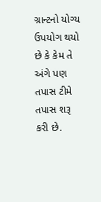ગ્રાન્ટનો યોગ્ય ઉપયોગ થયો છે કે કેમ તે અંગે પણ તપાસ ટીમે તપાસ શરૂ કરી છે.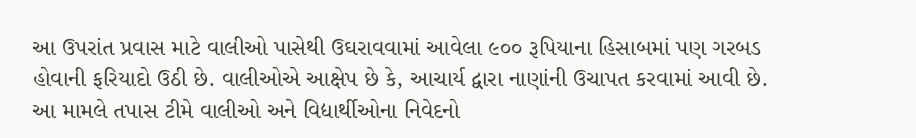આ ઉપરાંત પ્રવાસ માટે વાલીઓ પાસેથી ઉઘરાવવામાં આવેલા ૯૦૦ રૂપિયાના હિસાબમાં પણ ગરબડ હોવાની ફરિયાદો ઉઠી છે. વાલીઓએ આક્ષેપ છે કે, આચાર્ય દ્વારા નાણાંની ઉચાપત કરવામાં આવી છે. આ મામલે તપાસ ટીમે વાલીઓ અને વિદ્યાર્થીઓના નિવેદનો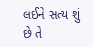લઈને સત્ય શું છે તે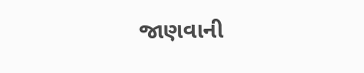જાણવાની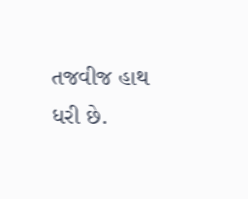તજવીજ હાથ ધરી છે.